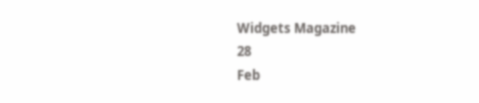Widgets Magazine
28
Feb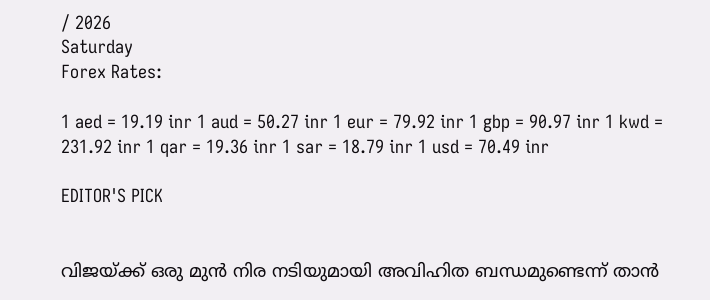/ 2026
Saturday
Forex Rates:

1 aed = 19.19 inr 1 aud = 50.27 inr 1 eur = 79.92 inr 1 gbp = 90.97 inr 1 kwd = 231.92 inr 1 qar = 19.36 inr 1 sar = 18.79 inr 1 usd = 70.49 inr

EDITOR'S PICK


വിജയ്ക്ക് ഒരു മുൻ നിര നടിയുമായി അവിഹിത ബന്ധമുണ്ടെന്ന് താൻ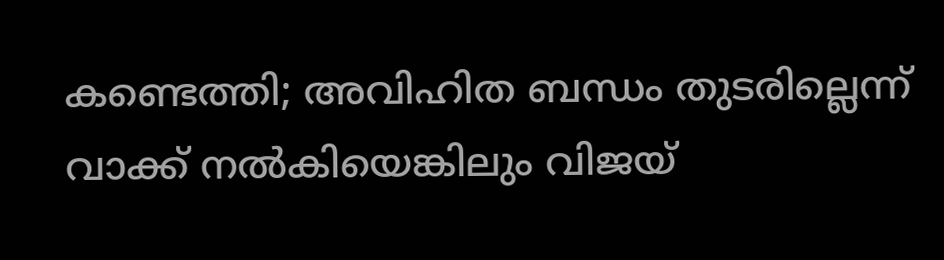കണ്ടെത്തി; അവിഹിത ബന്ധം തുടരില്ലെന്ന് വാക്ക് നല്‍കിയെങ്കിലും വിജയ്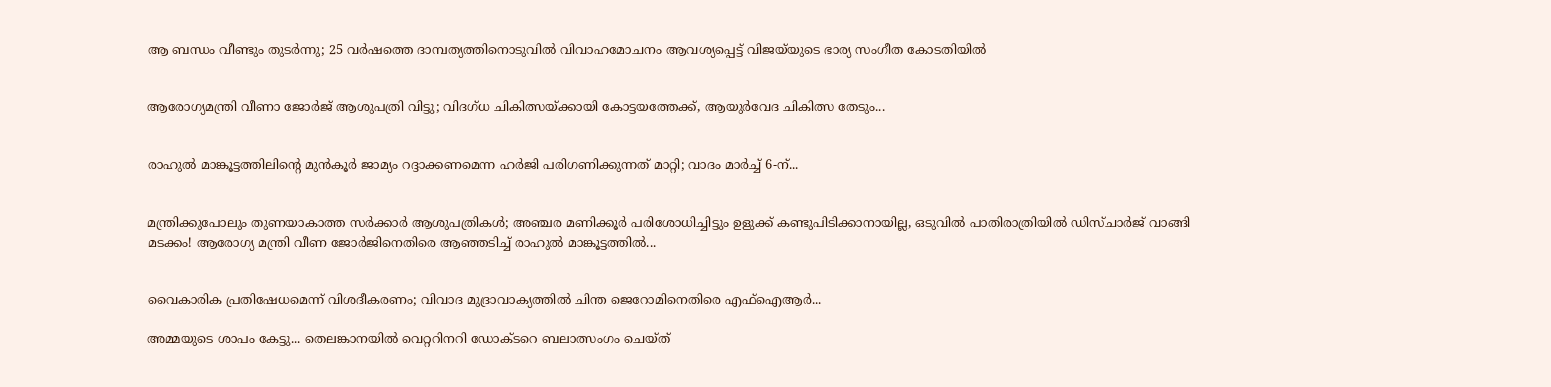ആ ബന്ധം വീണ്ടും തുടർന്നു; 25 വര്‍ഷത്തെ ദാമ്പത്യത്തിനൊടുവിൽ വിവാഹമോചനം ആവശ്യപ്പെട്ട് വിജയ്‌യുടെ ഭാര്യ സംഗീത കോടതിയിൽ


ആരോഗ്യമന്ത്രി വീണാ ജോർജ് ആശുപത്രി വിട്ടു; വിദഗ്ധ ചികിത്സയ്ക്കായി കോട്ടയത്തേക്ക്, ആയുർവേദ ചികിത്സ തേടും...


രാഹുൽ മാങ്കൂട്ടത്തിലിന്റെ മുൻകൂർ ജാമ്യം റദ്ദാക്കണമെന്ന ഹർജി പരിഗണിക്കുന്നത് മാറ്റി; വാദം മാർച്ച് 6-ന്...


മന്ത്രിക്കുപോലും തുണയാകാത്ത സർക്കാർ ആശുപത്രികൾ; അഞ്ചര മണിക്കൂർ പരിശോധിച്ചിട്ടും ഉളുക്ക് കണ്ടുപിടിക്കാനായില്ല, ഒടുവിൽ പാതിരാത്രിയിൽ ഡിസ്ചാർജ് വാങ്ങി മടക്കം! ആരോഗ്യ മന്ത്രി വീണ ജോർജിനെതിരെ ആഞ്ഞടിച്ച് രാഹുൽ മാങ്കൂട്ടത്തിൽ...


വൈകാരിക പ്രതിഷേധമെന്ന് വിശദീകരണം; വിവാദ മുദ്രാവാക്യത്തിൽ ചിന്ത ജെറോമിനെതിരെ എഫ്‌ഐആർ...

അമ്മയുടെ ശാപം കേട്ടു... തെലങ്കാനയില്‍ വെറ്ററിനറി ഡോക്ടറെ ബലാത്സംഗം ചെയ്ത്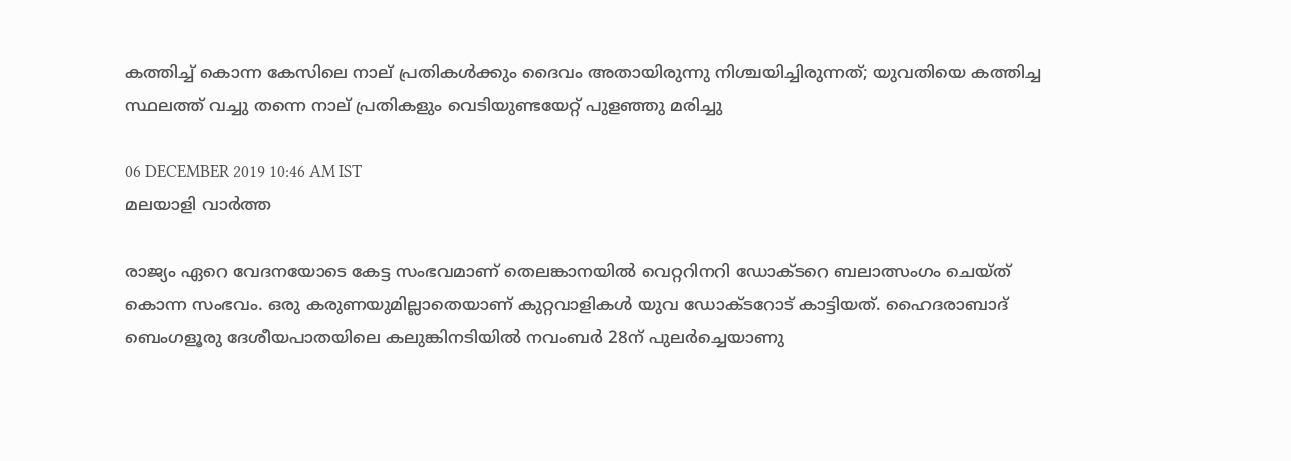കത്തിച്ച് കൊന്ന കേസിലെ നാല് പ്രതികള്‍ക്കും ദൈവം അതായിരുന്നു നിശ്ചയിച്ചിരുന്നത്; യുവതിയെ കത്തിച്ച സ്ഥലത്ത് വച്ചു തന്നെ നാല് പ്രതികളും വെടിയുണ്ടയേറ്റ് പുളഞ്ഞു മരിച്ചു

06 DECEMBER 2019 10:46 AM IST
മലയാളി വാര്‍ത്ത

രാജ്യം ഏറെ വേദനയോടെ കേട്ട സംഭവമാണ് തെലങ്കാനയില്‍ വെറ്ററിനറി ഡോക്ടറെ ബലാത്സംഗം ചെയ്ത് കൊന്ന സംഭവം. ഒരു കരുണയുമില്ലാതെയാണ് കുറ്റവാളികള്‍ യുവ ഡോക്ടറോട് കാട്ടിയത്. ഹൈദരാബാദ് ബെംഗളൂരു ദേശീയപാതയിലെ കലുങ്കിനടിയില്‍ നവംബര്‍ 28ന് പുലര്‍ച്ചെയാണു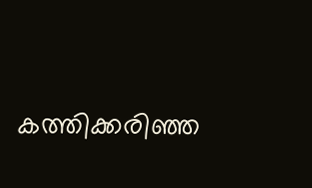കത്തിക്കരിഞ്ഞ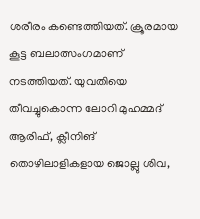ശരീരം കണ്ടെത്തിയത്. ക്രൂരമായ കൂട്ട ബലാത്സംഗമാണ് നടത്തിയത്. യുവതിയെ തീവച്ചുകൊന്ന ലോറി മുഹമ്മദ് ആരിഫ്, ക്ലീനിങ് തൊഴിലാളികളായ ജൊല്ലു ശിവ,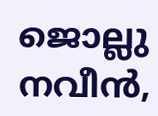ജൊല്ലു നവീന്‍,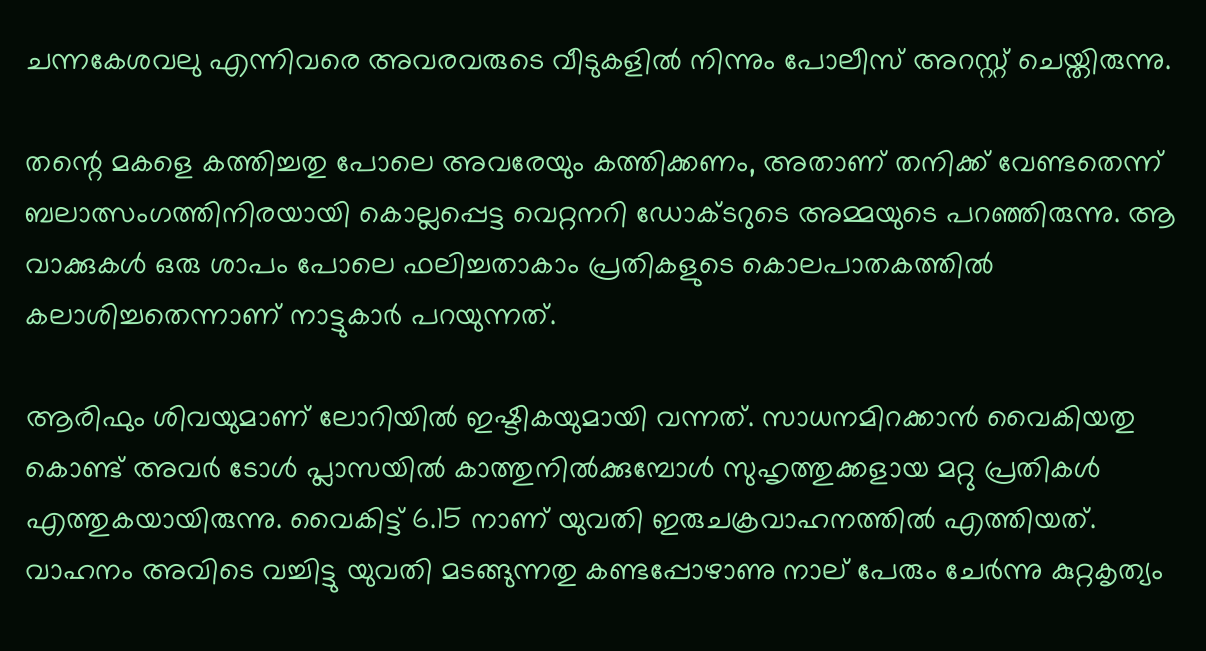ചന്നകേശവലു എന്നിവരെ അവരവരുടെ വീടുകളില്‍ നിന്നും പോലീസ് അറസ്റ്റ് ചെയ്തിരുന്നു.

തന്റെ മകളെ കത്തിച്ചതു പോലെ അവരേയും കത്തിക്കണം, അതാണ് തനിക്ക് വേണ്ടതെന്ന് ബലാത്സംഗത്തിനിരയായി കൊല്ലപ്പെട്ട വെറ്റനറി ഡോക്ടറുടെ അമ്മയുടെ പറഞ്ഞിരുന്നു. ആ വാക്കുകള്‍ ഒരു ശാപം പോലെ ഫലിച്ചതാകാം പ്രതികളുടെ കൊലപാതകത്തില്‍ കലാശിച്ചതെന്നാണ് നാട്ടുകാര്‍ പറയുന്നത്.

ആരിഫും ശിവയുമാണ് ലോറിയില്‍ ഇഷ്ടികയുമായി വന്നത്. സാധനമിറക്കാന്‍ വൈകിയതു കൊണ്ട് അവര്‍ ടോള്‍ പ്ലാസയില്‍ കാത്തുനില്‍ക്കുമ്പോള്‍ സുഹൃത്തുക്കളായ മറ്റു പ്രതികള്‍ എത്തുകയായിരുന്നു. വൈകിട്ട് 6.15 നാണ് യുവതി ഇരുചക്രവാഹനത്തില്‍ എത്തിയത്. വാഹനം അവിടെ വച്ചിട്ടു യുവതി മടങ്ങുന്നതു കണ്ടപ്പോഴാണു നാല് പേരും ചേര്‍ന്നു കുറ്റകൃത്യം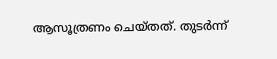ആസൂത്രണം ചെയ്തത്. തുടര്‍ന്ന്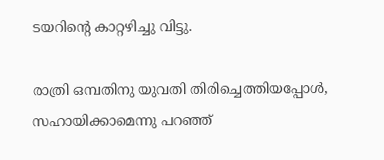ടയറിന്റെ കാറ്റഴിച്ചു വിട്ടു.

രാത്രി ഒമ്പതിനു യുവതി തിരിച്ചെത്തിയപ്പോള്‍, സഹായിക്കാമെന്നു പറഞ്ഞ്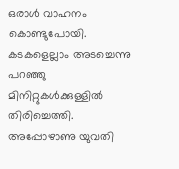ഒരാള്‍ വാഹനം കൊണ്ടുപോയി. കടകളെല്ലാം അടച്ചെന്നു പറഞ്ഞു മിനിറ്റുകള്‍ക്കുള്ളില്‍ തിരിച്ചെത്തി. അപ്പോഴാണു യുവതി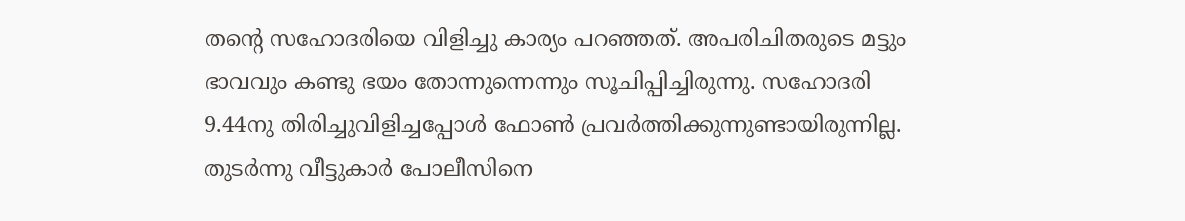തന്റെ സഹോദരിയെ വിളിച്ചു കാര്യം പറഞ്ഞത്. അപരിചിതരുടെ മട്ടും ഭാവവും കണ്ടു ഭയം തോന്നുന്നെന്നും സൂചിപ്പിച്ചിരുന്നു. സഹോദരി 9.44നു തിരിച്ചുവിളിച്ചപ്പോള്‍ ഫോണ്‍ പ്രവര്‍ത്തിക്കുന്നുണ്ടായിരുന്നില്ല. തുടര്‍ന്നു വീട്ടുകാര്‍ പോലീസിനെ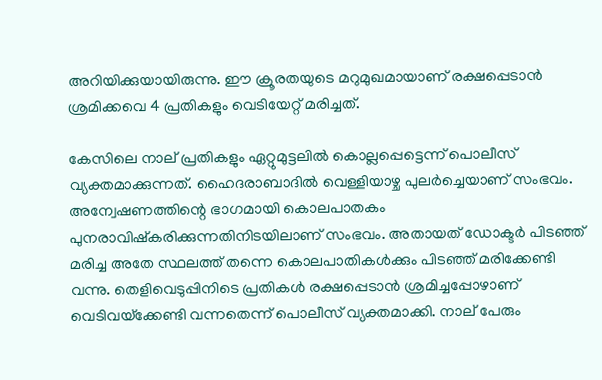അറിയിക്കുയായിരുന്നു. ഈ ക്രൂരതയുടെ മറുമുഖമായാണ് രക്ഷപ്പെടാന്‍ ശ്രമിക്കവെ 4 പ്രതികളും വെടിയേറ്റ് മരിച്ചത്.

കേസിലെ നാല് പ്രതികളും ഏറ്റുമുട്ടലില്‍ കൊല്ലപ്പെട്ടെന്ന് പൊലീസ് വ്യക്തമാക്കുന്നത്. ഹൈദരാബാദില്‍ വെള്ളിയാഴ്ച പുലര്‍ച്ചെയാണ് സംഭവം. അന്വേഷണത്തിന്റെ ഭാഗമായി കൊലപാതകം പുനരാവിഷ്‌കരിക്കുന്നതിനിടയിലാണ് സംഭവം. അതായത് ഡോക്ടര്‍ പിടഞ്ഞ് മരിച്ച അതേ സ്ഥലത്ത് തന്നെ കൊലപാതികള്‍ക്കും പിടഞ്ഞ് മരിക്കേണ്ടി വന്നു. തെളിവെടുപ്പിനിടെ പ്രതികള്‍ രക്ഷപ്പെടാന്‍ ശ്രമിച്ചപ്പോഴാണ് വെടിവയ്‌ക്കേണ്ടി വന്നതെന്ന് പൊലീസ് വ്യക്തമാക്കി. നാല് പേരും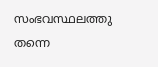സംഭവസ്ഥലത്തു തന്നെ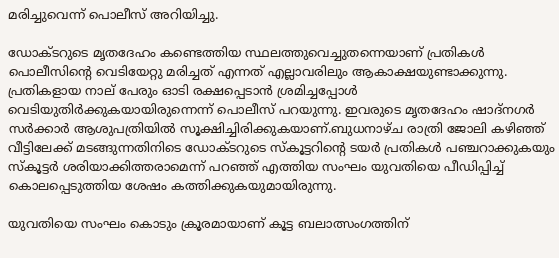മരിച്ചുവെന്ന് പൊലീസ് അറിയിച്ചു.

ഡോക്ടറുടെ മൃതദേഹം കണ്ടെത്തിയ സ്ഥലത്തുവെച്ചുതന്നെയാണ് പ്രതികള്‍ പൊലീസിന്റെ വെടിയേറ്റു മരിച്ചത് എന്നത് എല്ലാവരിലും ആകാക്ഷയുണ്ടാക്കുന്നു. പ്രതികളായ നാല് പേരും ഓടി രക്ഷപ്പെടാന്‍ ശ്രമിച്ചപ്പോള്‍ വെടിയുതിര്‍ക്കുകയായിരുന്നെന്ന് പൊലീസ് പറയുന്നു. ഇവരുടെ മൃതദേഹം ഷാദ്‌നഗര്‍ സര്‍ക്കാര്‍ ആശുപത്രിയില്‍ സൂക്ഷിച്ചിരിക്കുകയാണ്.ബുധനാഴ്ച രാത്രി ജോലി കഴിഞ്ഞ് വീട്ടിലേക്ക് മടങ്ങുന്നതിനിടെ ഡോക്ടറുടെ സ്‌കൂട്ടറിന്റെ ടയര്‍ പ്രതികള്‍ പഞ്ചറാക്കുകയും സ്‌കൂട്ടര്‍ ശരിയാക്കിത്തരാമെന്ന് പറഞ്ഞ് എത്തിയ സംഘം യുവതിയെ പീഡിപ്പിച്ച് കൊലപ്പെടുത്തിയ ശേഷം കത്തിക്കുകയുമായിരുന്നു.

യുവതിയെ സംഘം കൊടും ക്രൂരമായാണ് കൂട്ട ബലാത്സംഗത്തിന്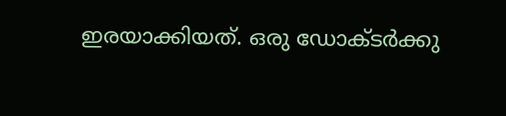ഇരയാക്കിയത്. ഒരു ഡോക്ടര്‍ക്കു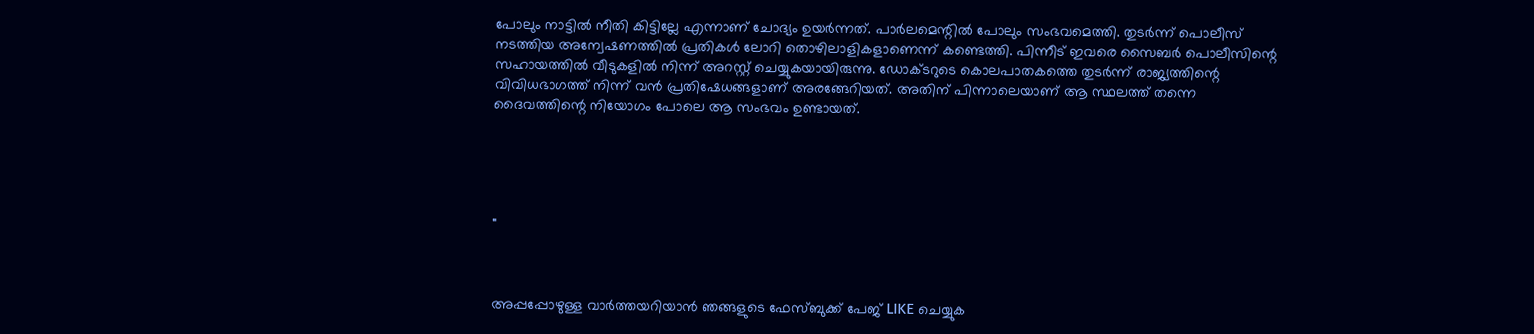പോലും നാട്ടില്‍ നീതി കിട്ടില്ലേ എന്നാണ് ചോദ്യം ഉയര്‍ന്നത്. പാര്‍ലമെന്റില്‍ പോലും സംഭവമെത്തി. തുടര്‍ന്ന് പൊലീസ് നടത്തിയ അന്വേഷണത്തില്‍ പ്രതികള്‍ ലോറി തൊഴിലാളികളാണെന്ന് കണ്ടെത്തി. പിന്നീട് ഇവരെ സൈബര്‍ പൊലീസിന്റെ സഹായത്തില്‍ വീടുകളില്‍ നിന്ന് അറസ്റ്റ് ചെയ്യുകയായിരുന്നു. ഡോക്ടറുടെ കൊലപാതകത്തെ തുടര്‍ന്ന് രാജ്യത്തിന്റെ വിവിധഭാഗത്ത് നിന്ന് വന്‍ പ്രതിഷേധങ്ങളാണ് അരങ്ങേറിയത്. അതിന് പിന്നാലെയാണ് ആ സ്ഥലത്ത് തന്നെ ദൈവത്തിന്റെ നിയോഗം പോലെ ആ സംഭവം ഉണ്ടായത്.





"



അപ്പപ്പോഴുള്ള വാര്‍ത്തയറിയാന്‍ ഞങ്ങളുടെ ഫേസ്‌ബുക്ക്‌ പേജ് LIKE ചെയ്യുക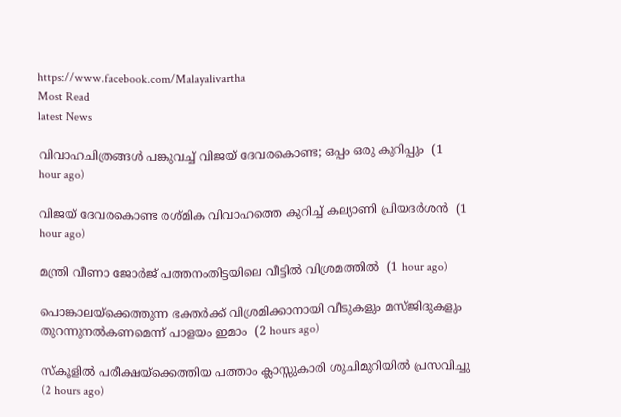https://www.facebook.com/Malayalivartha
Most Read
latest News

വിവാഹചിത്രങ്ങള്‍ പങ്കുവച്ച് വിജയ് ദേവരകൊണ്ട; ഒപ്പം ഒരു കുറിപ്പും  (1 hour ago)

വിജയ് ദേവരകൊണ്ട രശ്മിക വിവാഹത്തെ കുറിച്ച് കല്യാണി പ്രിയദര്‍ശന്‍  (1 hour ago)

മന്ത്രി വീണാ ജോര്‍ജ് പത്തനംതിട്ടയിലെ വീട്ടില്‍ വിശ്രമത്തില്‍  (1 hour ago)

പൊങ്കാലയ്‌ക്കെത്തുന്ന ഭക്തര്‍ക്ക് വിശ്രമിക്കാനായി വീടുകളും മസ്ജിദുകളും തുറന്നുനല്‍കണമെന്ന് പാളയം ഇമാം  (2 hours ago)

സ്‌കൂളില്‍ പരീക്ഷയ്‌ക്കെത്തിയ പത്താം ക്ലാസ്സുകാരി ശുചിമുറിയില്‍ പ്രസവിച്ചു  (2 hours ago)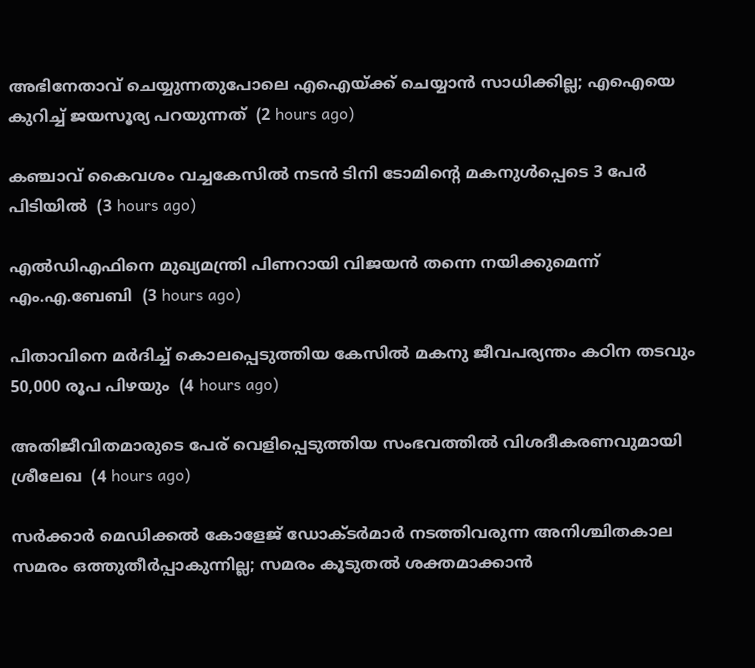അഭിനേതാവ് ചെയ്യുന്നതുപോലെ എഐയ്ക്ക് ചെയ്യാന്‍ സാധിക്കില്ല; എഐയെ കുറിച്ച് ജയസൂര്യ പറയുന്നത്  (2 hours ago)

കഞ്ചാവ് കൈവശം വച്ചകേസില്‍ നടന്‍ ടിനി ടോമിന്റെ മകനുള്‍പ്പെടെ 3 പേര്‍ പിടിയില്‍  (3 hours ago)

എല്‍ഡിഎഫിനെ മുഖ്യമന്ത്രി പിണറായി വിജയന്‍ തന്നെ നയിക്കുമെന്ന് എം.എ.ബേബി  (3 hours ago)

പിതാവിനെ മര്‍ദിച്ച് കൊലപ്പെടുത്തിയ കേസില്‍ മകനു ജീവപര്യന്തം കഠിന തടവും 50,000 രൂപ പിഴയും  (4 hours ago)

അതിജീവിതമാരുടെ പേര് വെളിപ്പെടുത്തിയ സംഭവത്തില്‍ വിശദീകരണവുമായി ശ്രീലേഖ  (4 hours ago)

സർക്കാർ മെഡിക്കൽ കോളേജ് ഡോക്ടർമാർ നടത്തിവരുന്ന അനിശ്ചിതകാല സമരം ഒത്തുതീർപ്പാകുന്നില്ല; സമരം കൂടുതൽ ശക്തമാക്കാൻ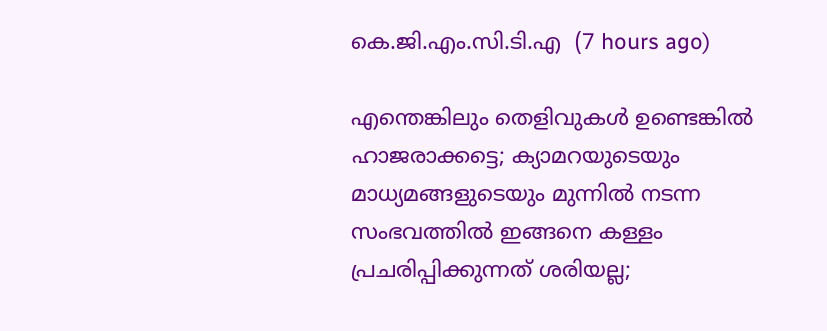കെ.ജി.എം.സി.ടി.എ  (7 hours ago)

എന്തെങ്കിലും തെളിവുകള്‍ ഉണ്ടെങ്കില്‍ ഹാജരാക്കട്ടെ; ക്യാമറയുടെയും മാധ്യമങ്ങളുടെയും മുന്നില്‍ നടന്ന സംഭവത്തില്‍ ഇങ്ങനെ കള്ളം പ്രചരിപ്പിക്കുന്നത് ശരിയല്ല;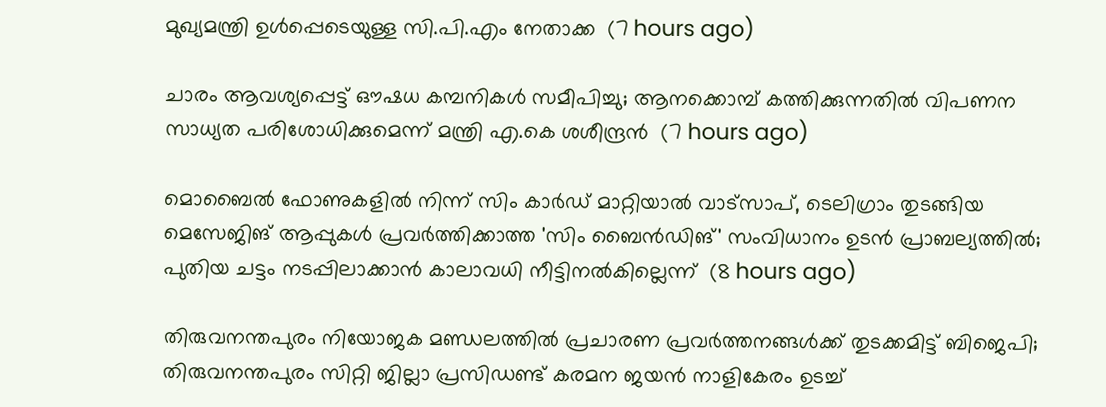മുഖ്യമന്ത്രി ഉള്‍പ്പെടെയുള്ള സി.പി.എം നേതാക്ക  (7 hours ago)

ചാരം ആവശ്യപ്പെട്ട് ഔഷധ കമ്പനികൾ സമീപിച്ചു; ആനക്കൊമ്പ് കത്തിക്കുന്നതിൽ വിപണന സാധ്യത പരിശോധിക്കുമെന്ന് മന്ത്രി എ.കെ ശശീന്ദ്രൻ  (7 hours ago)

മൊബൈൽ ഫോണുകളിൽ നിന്ന് സിം കാർഡ് മാറ്റിയാൽ വാട്സാപ്, ടെലിഗ്രാം തുടങ്ങിയ മെസേജിങ് ആപ്പുകൾ പ്രവർത്തിക്കാത്ത 'സിം ബൈൻഡിങ്' സംവിധാനം ഉടൻ പ്രാബല്യത്തിൽ; പുതിയ ചട്ടം നടപ്പിലാക്കാൻ കാലാവധി നീട്ടിനൽകില്ലെന്ന്  (8 hours ago)

തിരുവനന്തപുരം നിയോജക മണ്ഡലത്തിൽ പ്രചാരണ പ്രവർത്തനങ്ങൾക്ക് തുടക്കമിട്ട് ബിജെപി; തിരുവനന്തപുരം സിറ്റി ജില്ലാ പ്രസിഡണ്ട് കരമന ജയൻ നാളികേരം ഉടച്ച്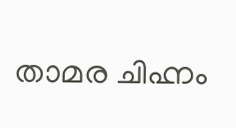താമര ചിഹ്നം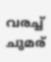വരച്ച് ചുമര്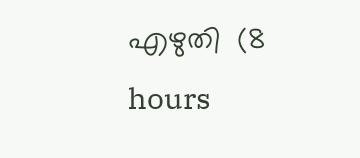എഴുതി  (8 hours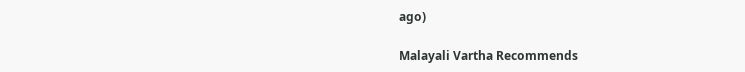ago)

Malayali Vartha Recommends